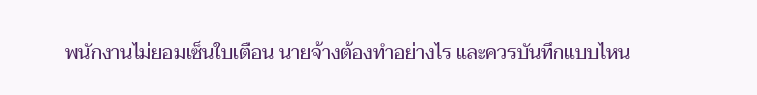พนักงานไม่ยอมเซ็นใบเตือน นายจ้างต้องทำอย่างไร และควรบันทึกแบบไหน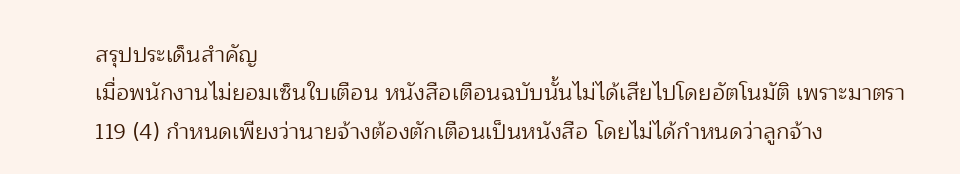สรุปประเด็นสำคัญ
เมื่อพนักงานไม่ยอมเซ็นใบเตือน หนังสือเตือนฉบับนั้นไม่ได้เสียไปโดยอัตโนมัติ เพราะมาตรา 119 (4) กำหนดเพียงว่านายจ้างต้องตักเตือนเป็นหนังสือ โดยไม่ได้กำหนดว่าลูกจ้าง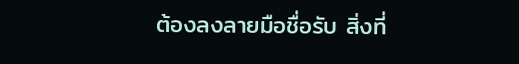ต้องลงลายมือชื่อรับ สิ่งที่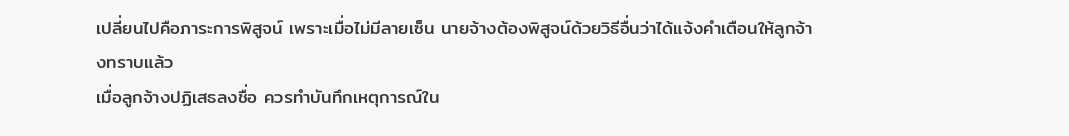เปลี่ยนไปคือภาระการพิสูจน์ เพราะเมื่อไม่มีลายเซ็น นายจ้างต้องพิสูจน์ด้วยวิธีอื่นว่าได้แจ้งคำเตือนให้ลูกจ้างทราบแล้ว
เมื่อลูกจ้างปฏิเสธลงชื่อ ควรทำบันทึกเหตุการณ์ใน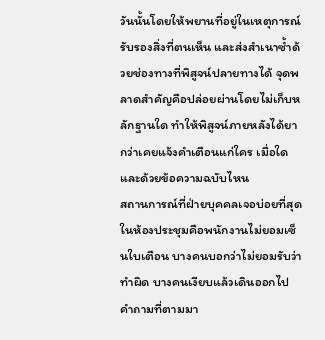วันนั้นโดยให้พยานที่อยู่ในเหตุการณ์รับรองสิ่งที่ตนเห็น และส่งสำเนาซ้ำด้วยช่องทางที่พิสูจน์ปลายทางได้ จุดพลาดสำคัญคือปล่อยผ่านโดยไม่เก็บหลักฐานใด ทำให้พิสูจน์ภายหลังได้ยากว่าเคยแจ้งคำเตือนแก่ใคร เมื่อใด และด้วยข้อความฉบับไหน
สถานการณ์ที่ฝ่ายบุคคลเจอบ่อยที่สุดในห้องประชุมคือพนักงานไม่ยอมเซ็นใบเตือน บางคนบอกว่าไม่ยอมรับว่าทำผิด บางคนเงียบแล้วเดินออกไป คำถามที่ตามมา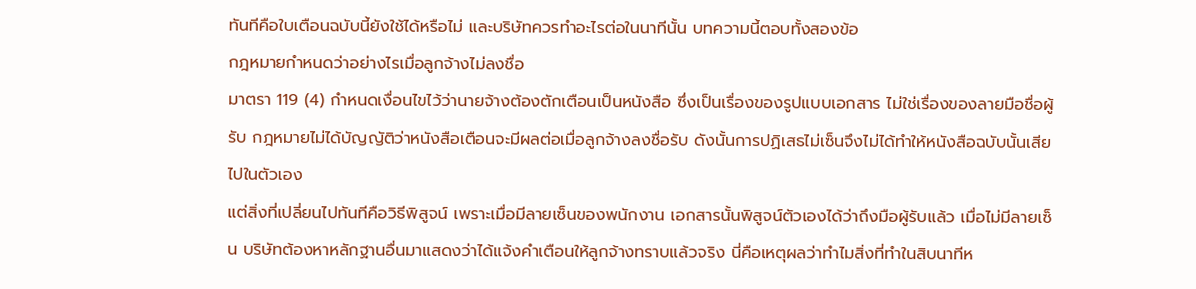ทันทีคือใบเตือนฉบับนี้ยังใช้ได้หรือไม่ และบริษัทควรทำอะไรต่อในนาทีนั้น บทความนี้ตอบทั้งสองข้อ
กฎหมายกำหนดว่าอย่างไรเมื่อลูกจ้างไม่ลงชื่อ
มาตรา 119 (4) กำหนดเงื่อนไขไว้ว่านายจ้างต้องตักเตือนเป็นหนังสือ ซึ่งเป็นเรื่องของรูปแบบเอกสาร ไม่ใช่เรื่องของลายมือชื่อผู้รับ กฎหมายไม่ได้บัญญัติว่าหนังสือเตือนจะมีผลต่อเมื่อลูกจ้างลงชื่อรับ ดังนั้นการปฏิเสธไม่เซ็นจึงไม่ได้ทำให้หนังสือฉบับนั้นเสียไปในตัวเอง
แต่สิ่งที่เปลี่ยนไปทันทีคือวิธีพิสูจน์ เพราะเมื่อมีลายเซ็นของพนักงาน เอกสารนั้นพิสูจน์ตัวเองได้ว่าถึงมือผู้รับแล้ว เมื่อไม่มีลายเซ็น บริษัทต้องหาหลักฐานอื่นมาแสดงว่าได้แจ้งคำเตือนให้ลูกจ้างทราบแล้วจริง นี่คือเหตุผลว่าทำไมสิ่งที่ทำในสิบนาทีห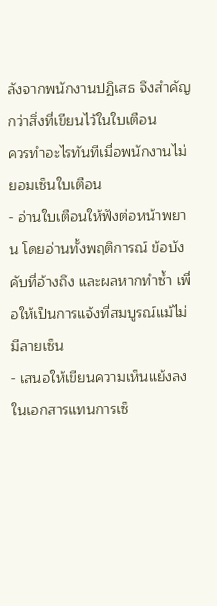ลังจากพนักงานปฏิเสธ จึงสำคัญกว่าสิ่งที่เขียนไว้ในใบเตือน
ควรทำอะไรทันทีเมื่อพนักงานไม่ยอมเซ็นใบเตือน
- อ่านใบเตือนให้ฟังต่อหน้าพยาน โดยอ่านทั้งพฤติการณ์ ข้อบังคับที่อ้างถึง และผลหากทำซ้ำ เพื่อให้เป็นการแจ้งที่สมบูรณ์แม้ไม่มีลายเซ็น
- เสนอให้เขียนความเห็นแย้งลงในเอกสารแทนการเซ็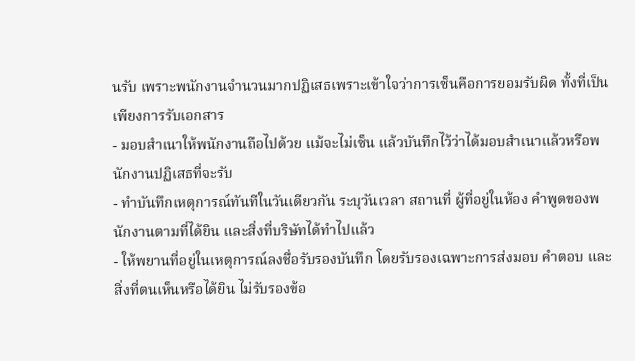นรับ เพราะพนักงานจำนวนมากปฏิเสธเพราะเข้าใจว่าการเซ็นคือการยอมรับผิด ทั้งที่เป็นเพียงการรับเอกสาร
- มอบสำเนาให้พนักงานถือไปด้วย แม้จะไม่เซ็น แล้วบันทึกไว้ว่าได้มอบสำเนาแล้วหรือพนักงานปฏิเสธที่จะรับ
- ทำบันทึกเหตุการณ์ทันทีในวันเดียวกัน ระบุวันเวลา สถานที่ ผู้ที่อยู่ในห้อง คำพูดของพนักงานตามที่ได้ยิน และสิ่งที่บริษัทได้ทำไปแล้ว
- ให้พยานที่อยู่ในเหตุการณ์ลงชื่อรับรองบันทึก โดยรับรองเฉพาะการส่งมอบ คำตอบ และสิ่งที่ตนเห็นหรือได้ยิน ไม่รับรองข้อ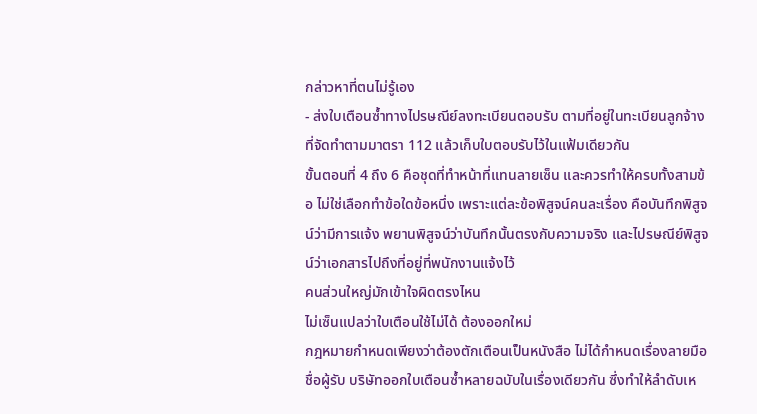กล่าวหาที่ตนไม่รู้เอง
- ส่งใบเตือนซ้ำทางไปรษณีย์ลงทะเบียนตอบรับ ตามที่อยู่ในทะเบียนลูกจ้างที่จัดทำตามมาตรา 112 แล้วเก็บใบตอบรับไว้ในแฟ้มเดียวกัน
ขั้นตอนที่ 4 ถึง 6 คือชุดที่ทำหน้าที่แทนลายเซ็น และควรทำให้ครบทั้งสามข้อ ไม่ใช่เลือกทำข้อใดข้อหนึ่ง เพราะแต่ละข้อพิสูจน์คนละเรื่อง คือบันทึกพิสูจน์ว่ามีการแจ้ง พยานพิสูจน์ว่าบันทึกนั้นตรงกับความจริง และไปรษณีย์พิสูจน์ว่าเอกสารไปถึงที่อยู่ที่พนักงานแจ้งไว้
คนส่วนใหญ่มักเข้าใจผิดตรงไหน
ไม่เซ็นแปลว่าใบเตือนใช้ไม่ได้ ต้องออกใหม่
กฎหมายกำหนดเพียงว่าต้องตักเตือนเป็นหนังสือ ไม่ได้กำหนดเรื่องลายมือชื่อผู้รับ บริษัทออกใบเตือนซ้ำหลายฉบับในเรื่องเดียวกัน ซึ่งทำให้ลำดับเห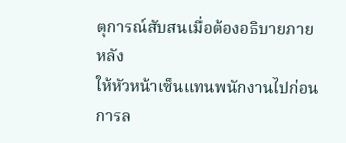ตุการณ์สับสนเมื่อต้องอธิบายภายหลัง
ให้หัวหน้าเซ็นแทนพนักงานไปก่อน
การล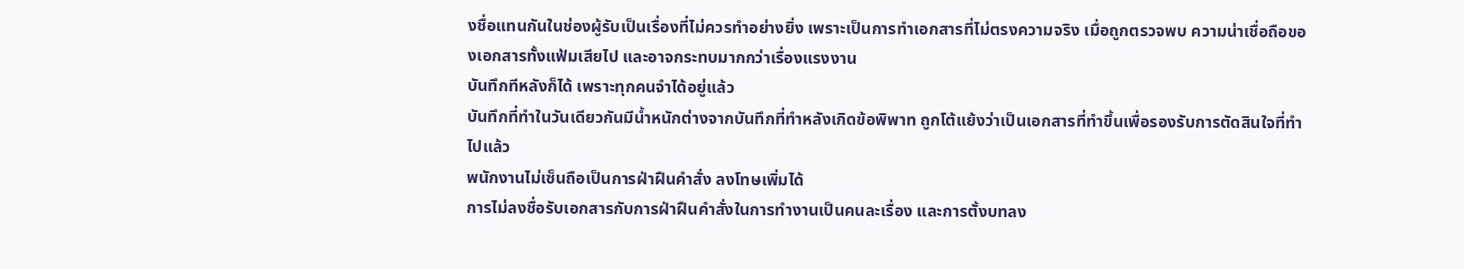งชื่อแทนกันในช่องผู้รับเป็นเรื่องที่ไม่ควรทำอย่างยิ่ง เพราะเป็นการทำเอกสารที่ไม่ตรงความจริง เมื่อถูกตรวจพบ ความน่าเชื่อถือของเอกสารทั้งแฟ้มเสียไป และอาจกระทบมากกว่าเรื่องแรงงาน
บันทึกทีหลังก็ได้ เพราะทุกคนจำได้อยู่แล้ว
บันทึกที่ทำในวันเดียวกันมีน้ำหนักต่างจากบันทึกที่ทำหลังเกิดข้อพิพาท ถูกโต้แย้งว่าเป็นเอกสารที่ทำขึ้นเพื่อรองรับการตัดสินใจที่ทำไปแล้ว
พนักงานไม่เซ็นถือเป็นการฝ่าฝืนคำสั่ง ลงโทษเพิ่มได้
การไม่ลงชื่อรับเอกสารกับการฝ่าฝืนคำสั่งในการทำงานเป็นคนละเรื่อง และการตั้งบทลง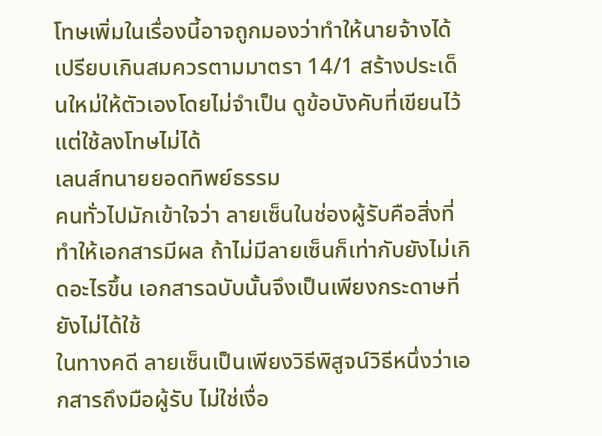โทษเพิ่มในเรื่องนี้อาจถูกมองว่าทำให้นายจ้างได้เปรียบเกินสมควรตามมาตรา 14/1 สร้างประเด็นใหม่ให้ตัวเองโดยไม่จำเป็น ดูข้อบังคับที่เขียนไว้แต่ใช้ลงโทษไม่ได้
เลนส์ทนายยอดทิพย์ธรรม
คนทั่วไปมักเข้าใจว่า ลายเซ็นในช่องผู้รับคือสิ่งที่ทำให้เอกสารมีผล ถ้าไม่มีลายเซ็นก็เท่ากับยังไม่เกิดอะไรขึ้น เอกสารฉบับนั้นจึงเป็นเพียงกระดาษที่ยังไม่ได้ใช้
ในทางคดี ลายเซ็นเป็นเพียงวิธีพิสูจน์วิธีหนึ่งว่าเอกสารถึงมือผู้รับ ไม่ใช่เงื่อ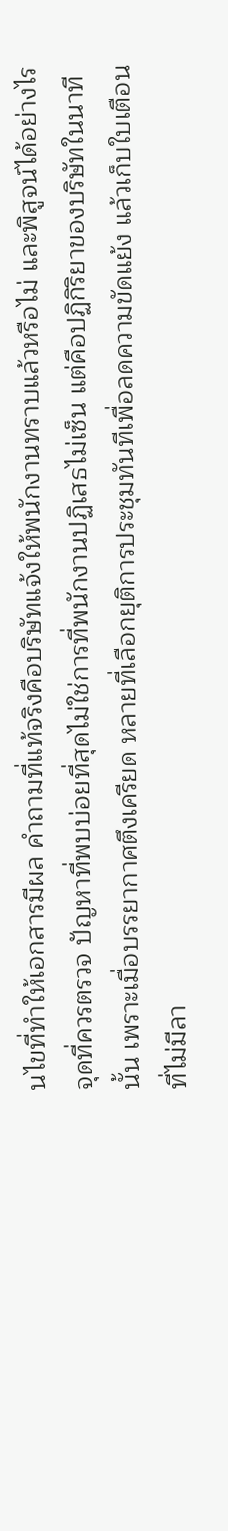นไขที่ทำให้เอกสารมีผล คำถามที่แท้จริงคือบริษัทแจ้งให้พนักงานทราบแล้วหรือไม่ และพิสูจน์ได้อย่างไร
จุดที่ควรตรวจ ปัญหาที่พบบ่อยที่สุดไม่ใช่การที่พนักงานปฏิเสธไม่เซ็น แต่คือปฏิกิริยาของบริษัทในนาทีนั้น เพราะเมื่อบรรยากาศตึงเครียด หลายที่เลือกยุติการประชุมทันทีเพื่อลดความขัดแย้ง แล้วเก็บใบเตือนที่ไม่มีลา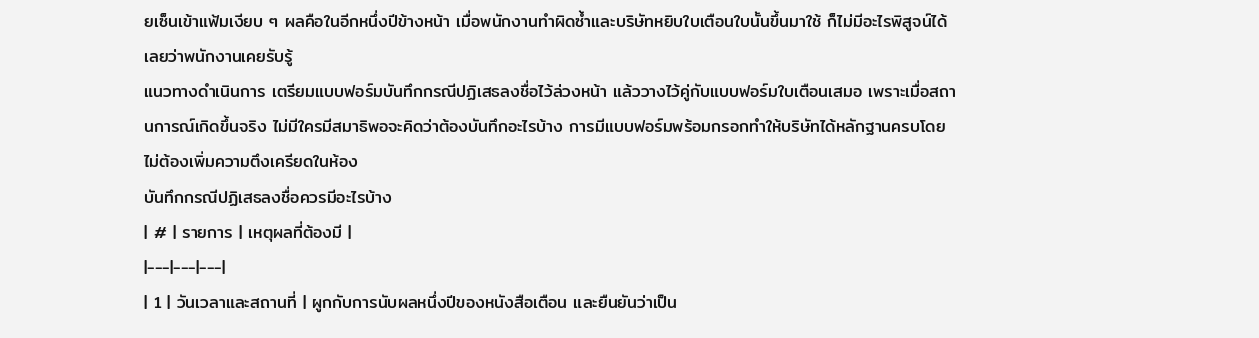ยเซ็นเข้าแฟ้มเงียบ ๆ ผลคือในอีกหนึ่งปีข้างหน้า เมื่อพนักงานทำผิดซ้ำและบริษัทหยิบใบเตือนใบนั้นขึ้นมาใช้ ก็ไม่มีอะไรพิสูจน์ได้เลยว่าพนักงานเคยรับรู้
แนวทางดำเนินการ เตรียมแบบฟอร์มบันทึกกรณีปฏิเสธลงชื่อไว้ล่วงหน้า แล้ววางไว้คู่กับแบบฟอร์มใบเตือนเสมอ เพราะเมื่อสถานการณ์เกิดขึ้นจริง ไม่มีใครมีสมาธิพอจะคิดว่าต้องบันทึกอะไรบ้าง การมีแบบฟอร์มพร้อมกรอกทำให้บริษัทได้หลักฐานครบโดยไม่ต้องเพิ่มความตึงเครียดในห้อง
บันทึกกรณีปฏิเสธลงชื่อควรมีอะไรบ้าง
| # | รายการ | เหตุผลที่ต้องมี |
|---|---|---|
| 1 | วันเวลาและสถานที่ | ผูกกับการนับผลหนึ่งปีของหนังสือเตือน และยืนยันว่าเป็น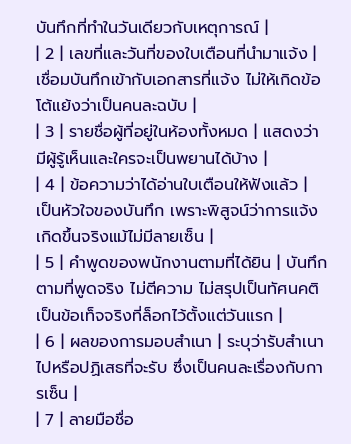บันทึกที่ทำในวันเดียวกับเหตุการณ์ |
| 2 | เลขที่และวันที่ของใบเตือนที่นำมาแจ้ง | เชื่อมบันทึกเข้ากับเอกสารที่แจ้ง ไม่ให้เกิดข้อโต้แย้งว่าเป็นคนละฉบับ |
| 3 | รายชื่อผู้ที่อยู่ในห้องทั้งหมด | แสดงว่ามีผู้รู้เห็นและใครจะเป็นพยานได้บ้าง |
| 4 | ข้อความว่าได้อ่านใบเตือนให้ฟังแล้ว | เป็นหัวใจของบันทึก เพราะพิสูจน์ว่าการแจ้งเกิดขึ้นจริงแม้ไม่มีลายเซ็น |
| 5 | คำพูดของพนักงานตามที่ได้ยิน | บันทึกตามที่พูดจริง ไม่ตีความ ไม่สรุปเป็นทัศนคติ เป็นข้อเท็จจริงที่ล็อกไว้ตั้งแต่วันแรก |
| 6 | ผลของการมอบสำเนา | ระบุว่ารับสำเนาไปหรือปฏิเสธที่จะรับ ซึ่งเป็นคนละเรื่องกับการเซ็น |
| 7 | ลายมือชื่อ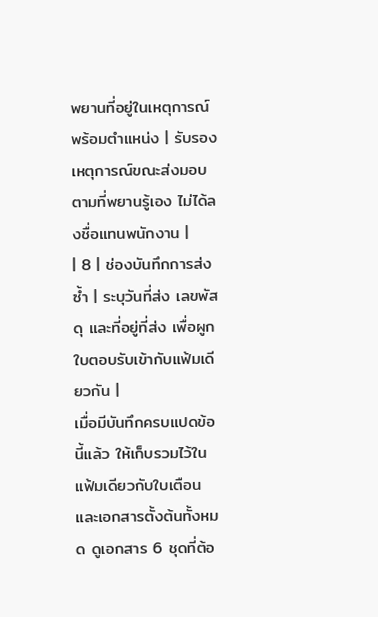พยานที่อยู่ในเหตุการณ์พร้อมตำแหน่ง | รับรองเหตุการณ์ขณะส่งมอบตามที่พยานรู้เอง ไม่ได้ลงชื่อแทนพนักงาน |
| 8 | ช่องบันทึกการส่งซ้ำ | ระบุวันที่ส่ง เลขพัสดุ และที่อยู่ที่ส่ง เพื่อผูกใบตอบรับเข้ากับแฟ้มเดียวกัน |
เมื่อมีบันทึกครบแปดข้อนี้แล้ว ให้เก็บรวมไว้ในแฟ้มเดียวกับใบเตือนและเอกสารตั้งต้นทั้งหมด ดูเอกสาร 6 ชุดที่ต้อ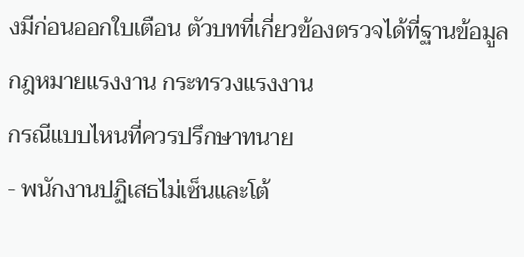งมีก่อนออกใบเตือน ตัวบทที่เกี่ยวข้องตรวจได้ที่ฐานข้อมูลกฎหมายแรงงาน กระทรวงแรงงาน
กรณีแบบไหนที่ควรปรึกษาทนาย
- พนักงานปฏิเสธไม่เซ็นและโต้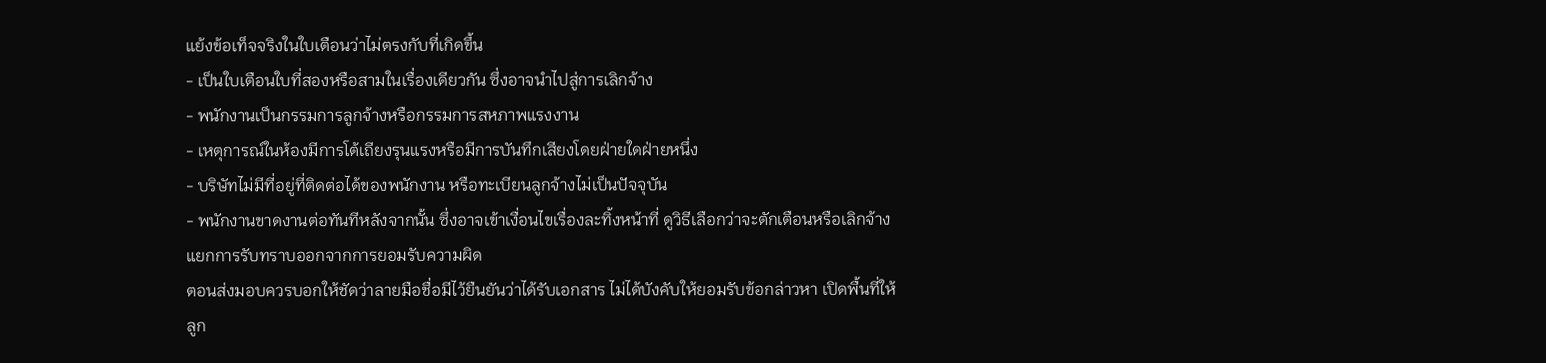แย้งข้อเท็จจริงในใบเตือนว่าไม่ตรงกับที่เกิดขึ้น
- เป็นใบเตือนใบที่สองหรือสามในเรื่องเดียวกัน ซึ่งอาจนำไปสู่การเลิกจ้าง
- พนักงานเป็นกรรมการลูกจ้างหรือกรรมการสหภาพแรงงาน
- เหตุการณ์ในห้องมีการโต้เถียงรุนแรงหรือมีการบันทึกเสียงโดยฝ่ายใดฝ่ายหนึ่ง
- บริษัทไม่มีที่อยู่ที่ติดต่อได้ของพนักงาน หรือทะเบียนลูกจ้างไม่เป็นปัจจุบัน
- พนักงานขาดงานต่อทันทีหลังจากนั้น ซึ่งอาจเข้าเงื่อนไขเรื่องละทิ้งหน้าที่ ดูวิธีเลือกว่าจะตักเตือนหรือเลิกจ้าง
แยกการรับทราบออกจากการยอมรับความผิด
ตอนส่งมอบควรบอกให้ชัดว่าลายมือชื่อมีไว้ยืนยันว่าได้รับเอกสาร ไม่ได้บังคับให้ยอมรับข้อกล่าวหา เปิดพื้นที่ให้ลูก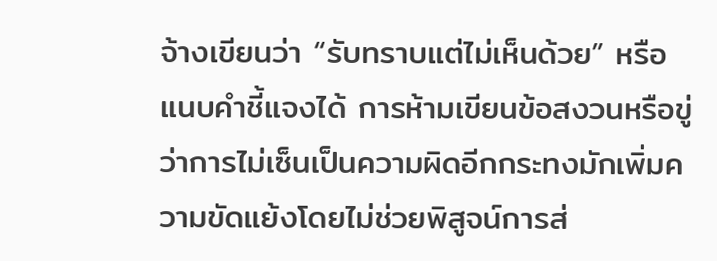จ้างเขียนว่า “รับทราบแต่ไม่เห็นด้วย” หรือแนบคำชี้แจงได้ การห้ามเขียนข้อสงวนหรือขู่ว่าการไม่เซ็นเป็นความผิดอีกกระทงมักเพิ่มความขัดแย้งโดยไม่ช่วยพิสูจน์การส่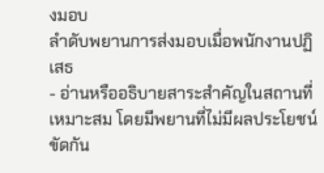งมอบ
ลำดับพยานการส่งมอบเมื่อพนักงานปฏิเสธ
- อ่านหรืออธิบายสาระสำคัญในสถานที่เหมาะสม โดยมีพยานที่ไม่มีผลประโยชน์ขัดกัน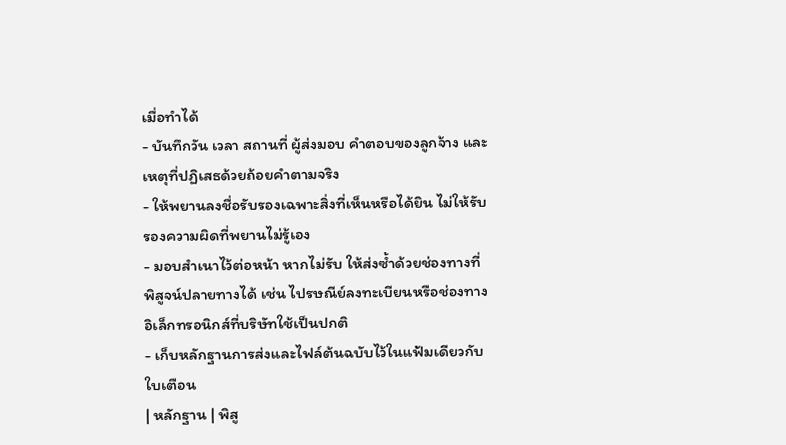เมื่อทำได้
- บันทึกวัน เวลา สถานที่ ผู้ส่งมอบ คำตอบของลูกจ้าง และเหตุที่ปฏิเสธด้วยถ้อยคำตามจริง
- ให้พยานลงชื่อรับรองเฉพาะสิ่งที่เห็นหรือได้ยิน ไม่ให้รับรองความผิดที่พยานไม่รู้เอง
- มอบสำเนาไว้ต่อหน้า หากไม่รับ ให้ส่งซ้ำด้วยช่องทางที่พิสูจน์ปลายทางได้ เช่น ไปรษณีย์ลงทะเบียนหรือช่องทางอิเล็กทรอนิกส์ที่บริษัทใช้เป็นปกติ
- เก็บหลักฐานการส่งและไฟล์ต้นฉบับไว้ในแฟ้มเดียวกับใบเตือน
| หลักฐาน | พิสู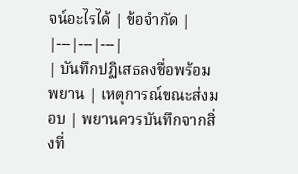จน์อะไรได้ | ข้อจำกัด |
|---|---|---|
| บันทึกปฏิเสธลงชื่อพร้อมพยาน | เหตุการณ์ขณะส่งมอบ | พยานควรบันทึกจากสิ่งที่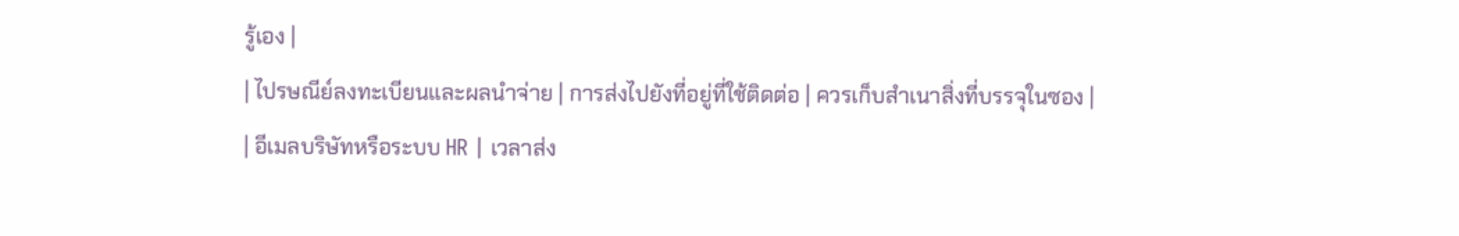รู้เอง |
| ไปรษณีย์ลงทะเบียนและผลนำจ่าย | การส่งไปยังที่อยู่ที่ใช้ติดต่อ | ควรเก็บสำเนาสิ่งที่บรรจุในซอง |
| อีเมลบริษัทหรือระบบ HR | เวลาส่ง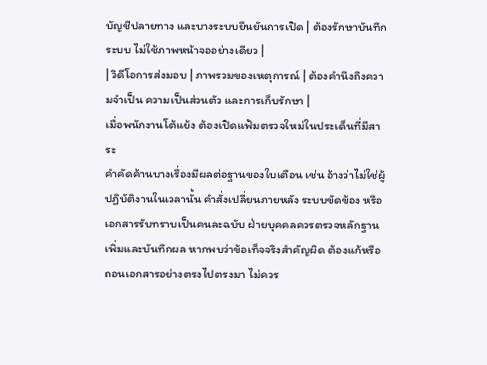บัญชีปลายทาง และบางระบบยืนยันการเปิด | ต้องรักษาบันทึกระบบ ไม่ใช้ภาพหน้าจออย่างเดียว |
| วิดีโอการส่งมอบ | ภาพรวมของเหตุการณ์ | ต้องคำนึงถึงความจำเป็น ความเป็นส่วนตัว และการเก็บรักษา |
เมื่อพนักงานโต้แย้ง ต้องเปิดแฟ้มตรวจใหม่ในประเด็นที่มีสาระ
คำคัดค้านบางเรื่องมีผลต่อฐานของใบเตือน เช่น อ้างว่าไม่ใช่ผู้ปฏิบัติงานในเวลานั้น คำสั่งเปลี่ยนภายหลัง ระบบขัดข้อง หรือเอกสารรับทราบเป็นคนละฉบับ ฝ่ายบุคคลควรตรวจหลักฐานเพิ่มและบันทึกผล หากพบว่าข้อเท็จจริงสำคัญผิด ต้องแก้หรือถอนเอกสารอย่างตรงไปตรงมา ไม่ควร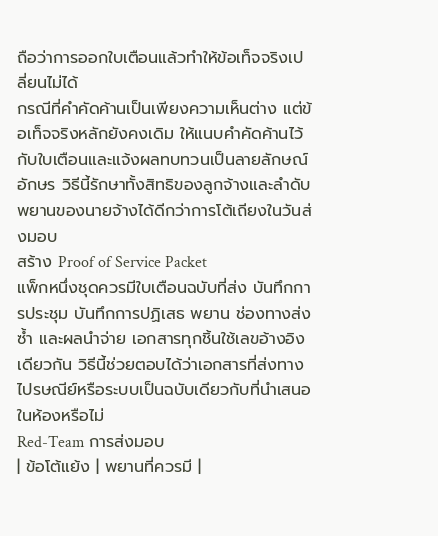ถือว่าการออกใบเตือนแล้วทำให้ข้อเท็จจริงเปลี่ยนไม่ได้
กรณีที่คำคัดค้านเป็นเพียงความเห็นต่าง แต่ข้อเท็จจริงหลักยังคงเดิม ให้แนบคำคัดค้านไว้กับใบเตือนและแจ้งผลทบทวนเป็นลายลักษณ์อักษร วิธีนี้รักษาทั้งสิทธิของลูกจ้างและลำดับพยานของนายจ้างได้ดีกว่าการโต้เถียงในวันส่งมอบ
สร้าง Proof of Service Packet
แพ็กหนึ่งชุดควรมีใบเตือนฉบับที่ส่ง บันทึกการประชุม บันทึกการปฏิเสธ พยาน ช่องทางส่งซ้ำ และผลนำจ่าย เอกสารทุกชิ้นใช้เลขอ้างอิงเดียวกัน วิธีนี้ช่วยตอบได้ว่าเอกสารที่ส่งทางไปรษณีย์หรือระบบเป็นฉบับเดียวกับที่นำเสนอในห้องหรือไม่
Red-Team การส่งมอบ
| ข้อโต้แย้ง | พยานที่ควรมี |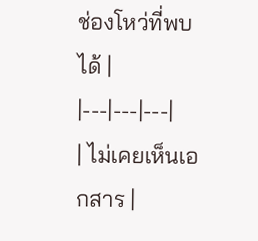ช่องโหว่ที่พบได้ |
|---|---|---|
| ไม่เคยเห็นเอกสาร |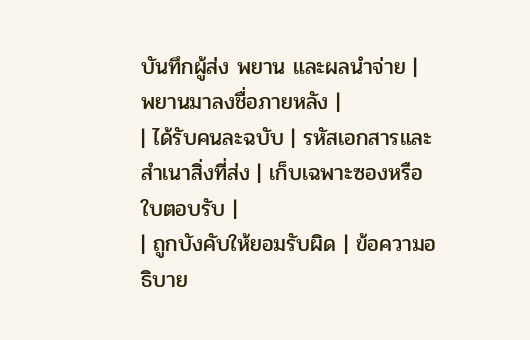บันทึกผู้ส่ง พยาน และผลนำจ่าย | พยานมาลงชื่อภายหลัง |
| ได้รับคนละฉบับ | รหัสเอกสารและสำเนาสิ่งที่ส่ง | เก็บเฉพาะซองหรือใบตอบรับ |
| ถูกบังคับให้ยอมรับผิด | ข้อความอธิบาย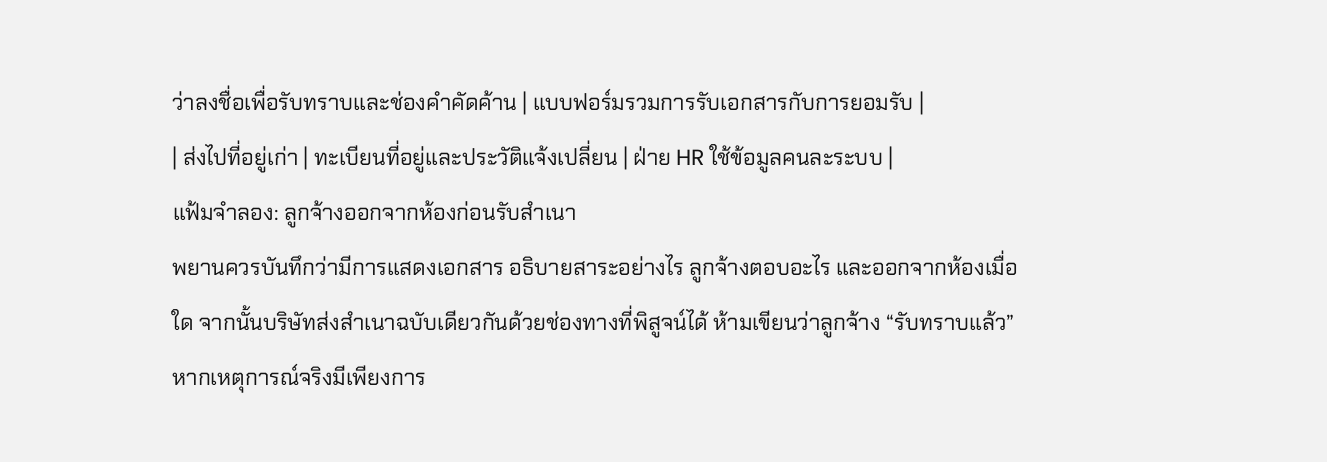ว่าลงชื่อเพื่อรับทราบและช่องคำคัดค้าน | แบบฟอร์มรวมการรับเอกสารกับการยอมรับ |
| ส่งไปที่อยู่เก่า | ทะเบียนที่อยู่และประวัติแจ้งเปลี่ยน | ฝ่าย HR ใช้ข้อมูลคนละระบบ |
แฟ้มจำลอง: ลูกจ้างออกจากห้องก่อนรับสำเนา
พยานควรบันทึกว่ามีการแสดงเอกสาร อธิบายสาระอย่างไร ลูกจ้างตอบอะไร และออกจากห้องเมื่อใด จากนั้นบริษัทส่งสำเนาฉบับเดียวกันด้วยช่องทางที่พิสูจน์ได้ ห้ามเขียนว่าลูกจ้าง “รับทราบแล้ว” หากเหตุการณ์จริงมีเพียงการ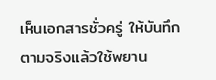เห็นเอกสารชั่วครู่ ให้บันทึกตามจริงแล้วใช้พยาน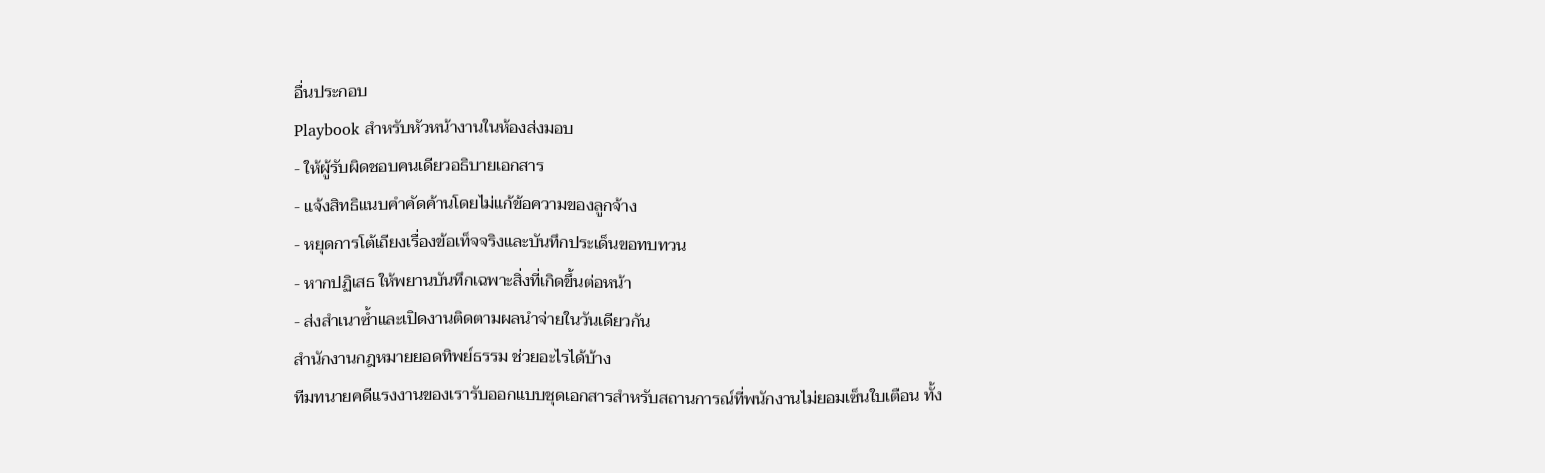อื่นประกอบ
Playbook สำหรับหัวหน้างานในห้องส่งมอบ
- ให้ผู้รับผิดชอบคนเดียวอธิบายเอกสาร
- แจ้งสิทธิแนบคำคัดค้านโดยไม่แก้ข้อความของลูกจ้าง
- หยุดการโต้เถียงเรื่องข้อเท็จจริงและบันทึกประเด็นขอทบทวน
- หากปฏิเสธ ให้พยานบันทึกเฉพาะสิ่งที่เกิดขึ้นต่อหน้า
- ส่งสำเนาซ้ำและเปิดงานติดตามผลนำจ่ายในวันเดียวกัน
สำนักงานกฎหมายยอดทิพย์ธรรม ช่วยอะไรได้บ้าง
ทีมทนายคดีแรงงานของเรารับออกแบบชุดเอกสารสำหรับสถานการณ์ที่พนักงานไม่ยอมเซ็นใบเตือน ทั้ง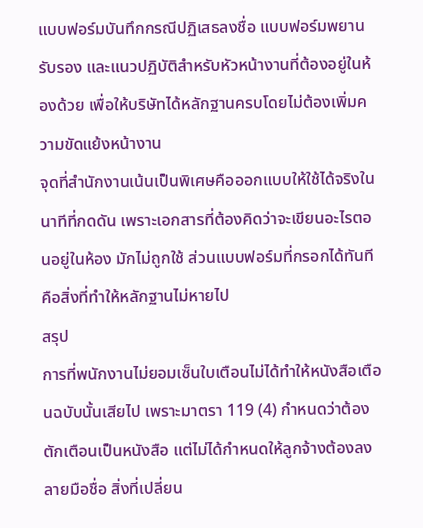แบบฟอร์มบันทึกกรณีปฏิเสธลงชื่อ แบบฟอร์มพยานรับรอง และแนวปฏิบัติสำหรับหัวหน้างานที่ต้องอยู่ในห้องด้วย เพื่อให้บริษัทได้หลักฐานครบโดยไม่ต้องเพิ่มความขัดแย้งหน้างาน
จุดที่สำนักงานเน้นเป็นพิเศษคือออกแบบให้ใช้ได้จริงในนาทีที่กดดัน เพราะเอกสารที่ต้องคิดว่าจะเขียนอะไรตอนอยู่ในห้อง มักไม่ถูกใช้ ส่วนแบบฟอร์มที่กรอกได้ทันทีคือสิ่งที่ทำให้หลักฐานไม่หายไป
สรุป
การที่พนักงานไม่ยอมเซ็นใบเตือนไม่ได้ทำให้หนังสือเตือนฉบับนั้นเสียไป เพราะมาตรา 119 (4) กำหนดว่าต้องตักเตือนเป็นหนังสือ แต่ไม่ได้กำหนดให้ลูกจ้างต้องลงลายมือชื่อ สิ่งที่เปลี่ยน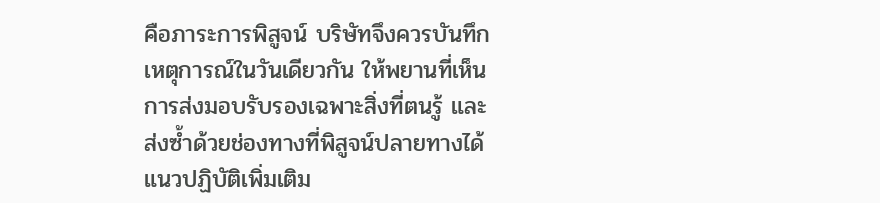คือภาระการพิสูจน์ บริษัทจึงควรบันทึกเหตุการณ์ในวันเดียวกัน ให้พยานที่เห็นการส่งมอบรับรองเฉพาะสิ่งที่ตนรู้ และส่งซ้ำด้วยช่องทางที่พิสูจน์ปลายทางได้ แนวปฏิบัติเพิ่มเติม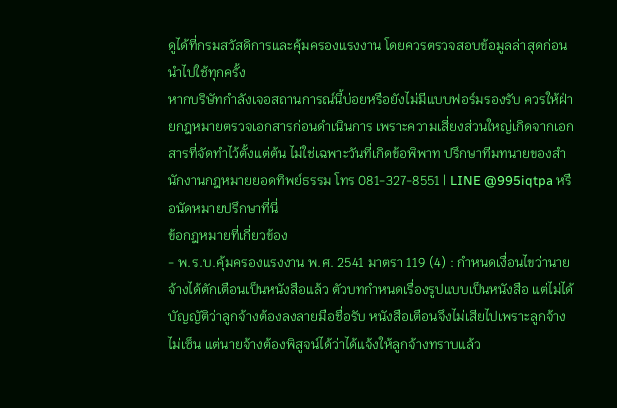ดูได้ที่กรมสวัสดิการและคุ้มครองแรงงาน โดยควรตรวจสอบข้อมูลล่าสุดก่อนนำไปใช้ทุกครั้ง
หากบริษัทกำลังเจอสถานการณ์นี้บ่อยหรือยังไม่มีแบบฟอร์มรองรับ ควรให้ฝ่ายกฎหมายตรวจเอกสารก่อนดำเนินการ เพราะความเสี่ยงส่วนใหญ่เกิดจากเอกสารที่จัดทำไว้ตั้งแต่ต้น ไม่ใช่เฉพาะวันที่เกิดข้อพิพาท ปรึกษาทีมทนายของสำนักงานกฎหมายยอดทิพย์ธรรม โทร 081-327-8551 | LINE @995iqtpa หรือนัดหมายปรึกษาที่นี่
ข้อกฎหมายที่เกี่ยวข้อง
- พ.ร.บ.คุ้มครองแรงงาน พ.ศ. 2541 มาตรา 119 (4) : กำหนดเงื่อนไขว่านายจ้างได้ตักเตือนเป็นหนังสือแล้ว ตัวบทกำหนดเรื่องรูปแบบเป็นหนังสือ แต่ไม่ได้บัญญัติว่าลูกจ้างต้องลงลายมือชื่อรับ หนังสือเตือนจึงไม่เสียไปเพราะลูกจ้างไม่เซ็น แต่นายจ้างต้องพิสูจน์ได้ว่าได้แจ้งให้ลูกจ้างทราบแล้ว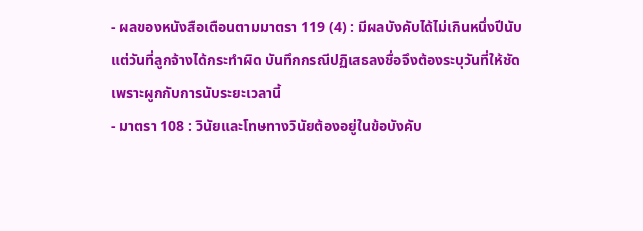- ผลของหนังสือเตือนตามมาตรา 119 (4) : มีผลบังคับได้ไม่เกินหนึ่งปีนับแต่วันที่ลูกจ้างได้กระทำผิด บันทึกกรณีปฏิเสธลงชื่อจึงต้องระบุวันที่ให้ชัด เพราะผูกกับการนับระยะเวลานี้
- มาตรา 108 : วินัยและโทษทางวินัยต้องอยู่ในข้อบังคับ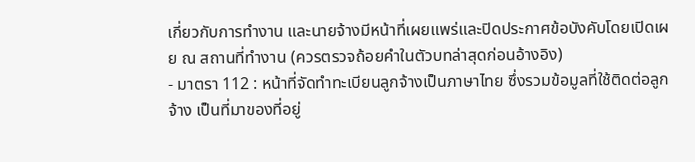เกี่ยวกับการทำงาน และนายจ้างมีหน้าที่เผยแพร่และปิดประกาศข้อบังคับโดยเปิดเผย ณ สถานที่ทำงาน (ควรตรวจถ้อยคำในตัวบทล่าสุดก่อนอ้างอิง)
- มาตรา 112 : หน้าที่จัดทำทะเบียนลูกจ้างเป็นภาษาไทย ซึ่งรวมข้อมูลที่ใช้ติดต่อลูกจ้าง เป็นที่มาของที่อยู่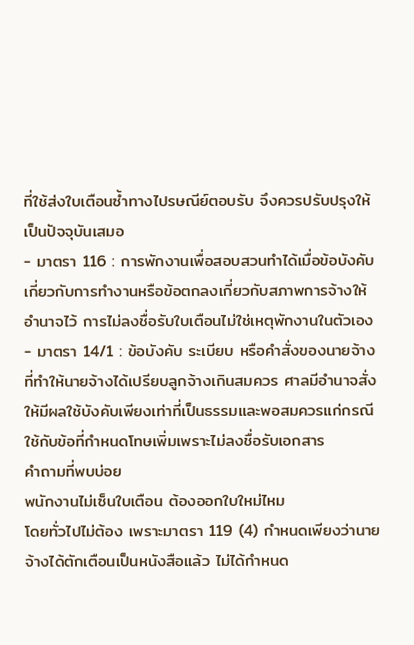ที่ใช้ส่งใบเตือนซ้ำทางไปรษณีย์ตอบรับ จึงควรปรับปรุงให้เป็นปัจจุบันเสมอ
- มาตรา 116 : การพักงานเพื่อสอบสวนทำได้เมื่อข้อบังคับเกี่ยวกับการทำงานหรือข้อตกลงเกี่ยวกับสภาพการจ้างให้อำนาจไว้ การไม่ลงชื่อรับใบเตือนไม่ใช่เหตุพักงานในตัวเอง
- มาตรา 14/1 : ข้อบังคับ ระเบียบ หรือคำสั่งของนายจ้างที่ทำให้นายจ้างได้เปรียบลูกจ้างเกินสมควร ศาลมีอำนาจสั่งให้มีผลใช้บังคับเพียงเท่าที่เป็นธรรมและพอสมควรแก่กรณี ใช้กับข้อที่กำหนดโทษเพิ่มเพราะไม่ลงชื่อรับเอกสาร
คำถามที่พบบ่อย
พนักงานไม่เซ็นใบเตือน ต้องออกใบใหม่ไหม
โดยทั่วไปไม่ต้อง เพราะมาตรา 119 (4) กำหนดเพียงว่านายจ้างได้ตักเตือนเป็นหนังสือแล้ว ไม่ได้กำหนด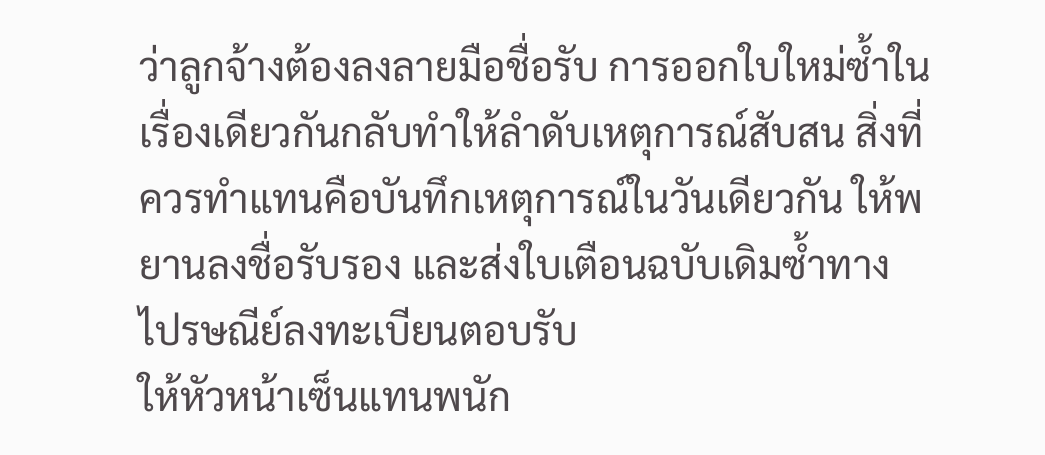ว่าลูกจ้างต้องลงลายมือชื่อรับ การออกใบใหม่ซ้ำในเรื่องเดียวกันกลับทำให้ลำดับเหตุการณ์สับสน สิ่งที่ควรทำแทนคือบันทึกเหตุการณ์ในวันเดียวกัน ให้พยานลงชื่อรับรอง และส่งใบเตือนฉบับเดิมซ้ำทางไปรษณีย์ลงทะเบียนตอบรับ
ให้หัวหน้าเซ็นแทนพนัก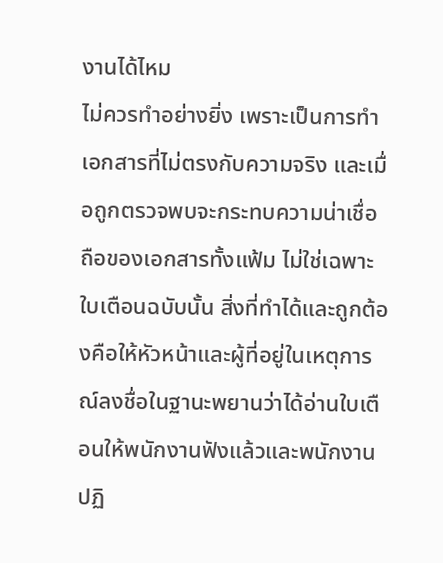งานได้ไหม
ไม่ควรทำอย่างยิ่ง เพราะเป็นการทำเอกสารที่ไม่ตรงกับความจริง และเมื่อถูกตรวจพบจะกระทบความน่าเชื่อถือของเอกสารทั้งแฟ้ม ไม่ใช่เฉพาะใบเตือนฉบับนั้น สิ่งที่ทำได้และถูกต้องคือให้หัวหน้าและผู้ที่อยู่ในเหตุการณ์ลงชื่อในฐานะพยานว่าได้อ่านใบเตือนให้พนักงานฟังแล้วและพนักงานปฏิ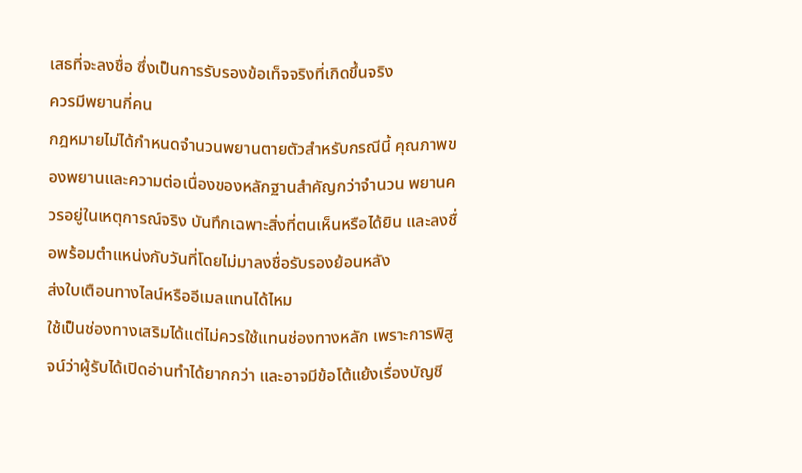เสธที่จะลงชื่อ ซึ่งเป็นการรับรองข้อเท็จจริงที่เกิดขึ้นจริง
ควรมีพยานกี่คน
กฎหมายไม่ได้กำหนดจำนวนพยานตายตัวสำหรับกรณีนี้ คุณภาพของพยานและความต่อเนื่องของหลักฐานสำคัญกว่าจำนวน พยานควรอยู่ในเหตุการณ์จริง บันทึกเฉพาะสิ่งที่ตนเห็นหรือได้ยิน และลงชื่อพร้อมตำแหน่งกับวันที่โดยไม่มาลงชื่อรับรองย้อนหลัง
ส่งใบเตือนทางไลน์หรืออีเมลแทนได้ไหม
ใช้เป็นช่องทางเสริมได้แต่ไม่ควรใช้แทนช่องทางหลัก เพราะการพิสูจน์ว่าผู้รับได้เปิดอ่านทำได้ยากกว่า และอาจมีข้อโต้แย้งเรื่องบัญชี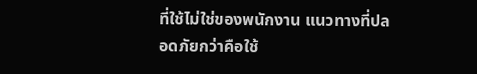ที่ใช้ไม่ใช่ของพนักงาน แนวทางที่ปลอดภัยกว่าคือใช้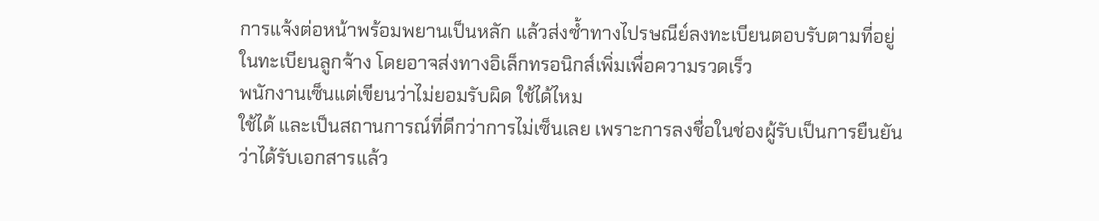การแจ้งต่อหน้าพร้อมพยานเป็นหลัก แล้วส่งซ้ำทางไปรษณีย์ลงทะเบียนตอบรับตามที่อยู่ในทะเบียนลูกจ้าง โดยอาจส่งทางอิเล็กทรอนิกส์เพิ่มเพื่อความรวดเร็ว
พนักงานเซ็นแต่เขียนว่าไม่ยอมรับผิด ใช้ได้ไหม
ใช้ได้ และเป็นสถานการณ์ที่ดีกว่าการไม่เซ็นเลย เพราะการลงชื่อในช่องผู้รับเป็นการยืนยันว่าได้รับเอกสารแล้ว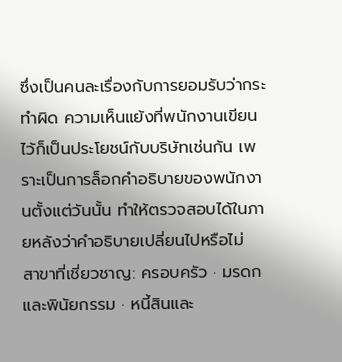ซึ่งเป็นคนละเรื่องกับการยอมรับว่ากระทำผิด ความเห็นแย้งที่พนักงานเขียนไว้ก็เป็นประโยชน์กับบริษัทเช่นกัน เพราะเป็นการล็อกคำอธิบายของพนักงานตั้งแต่วันนั้น ทำให้ตรวจสอบได้ในภายหลังว่าคำอธิบายเปลี่ยนไปหรือไม่
สาขาที่เชี่ยวชาญ: ครอบครัว · มรดกและพินัยกรรม · หนี้สินและ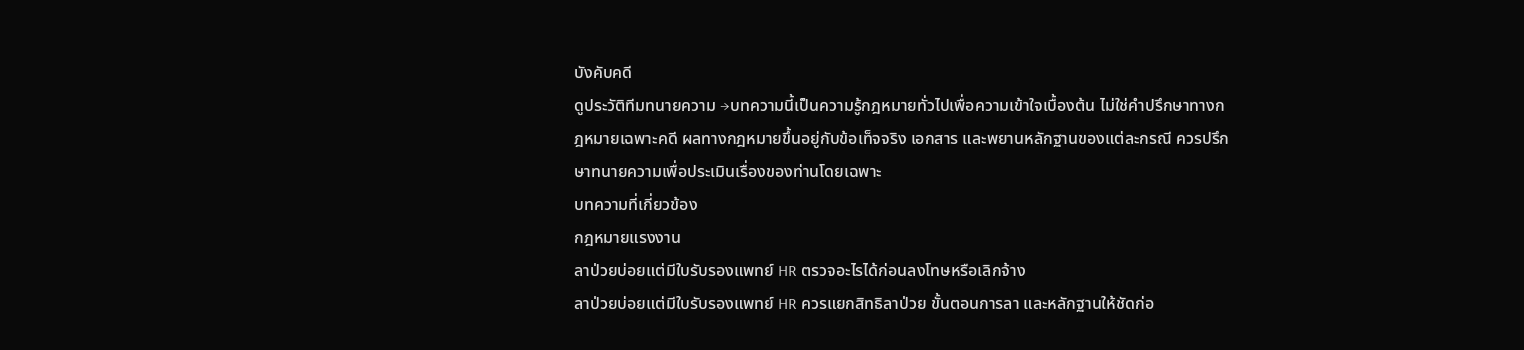บังคับคดี
ดูประวัติทีมทนายความ →บทความนี้เป็นความรู้กฎหมายทั่วไปเพื่อความเข้าใจเบื้องต้น ไม่ใช่คำปรึกษาทางกฎหมายเฉพาะคดี ผลทางกฎหมายขึ้นอยู่กับข้อเท็จจริง เอกสาร และพยานหลักฐานของแต่ละกรณี ควรปรึกษาทนายความเพื่อประเมินเรื่องของท่านโดยเฉพาะ
บทความที่เกี่ยวข้อง
กฎหมายแรงงาน
ลาป่วยบ่อยแต่มีใบรับรองแพทย์ HR ตรวจอะไรได้ก่อนลงโทษหรือเลิกจ้าง
ลาป่วยบ่อยแต่มีใบรับรองแพทย์ HR ควรแยกสิทธิลาป่วย ขั้นตอนการลา และหลักฐานให้ชัดก่อ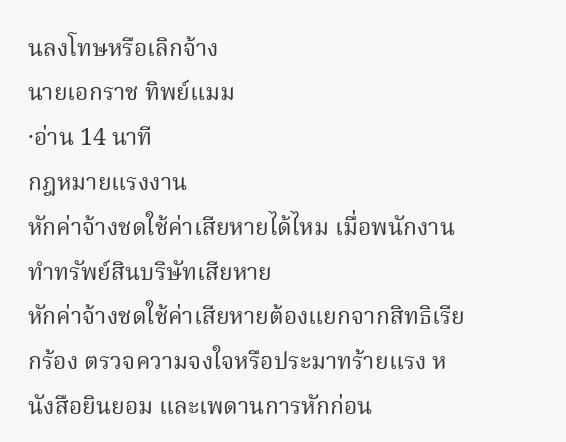นลงโทษหรือเลิกจ้าง
นายเอกราช ทิพย์แมม
·อ่าน 14 นาที
กฎหมายแรงงาน
หักค่าจ้างชดใช้ค่าเสียหายได้ไหม เมื่อพนักงานทำทรัพย์สินบริษัทเสียหาย
หักค่าจ้างชดใช้ค่าเสียหายต้องแยกจากสิทธิเรียกร้อง ตรวจความจงใจหรือประมาทร้ายแรง หนังสือยินยอม และเพดานการหักก่อน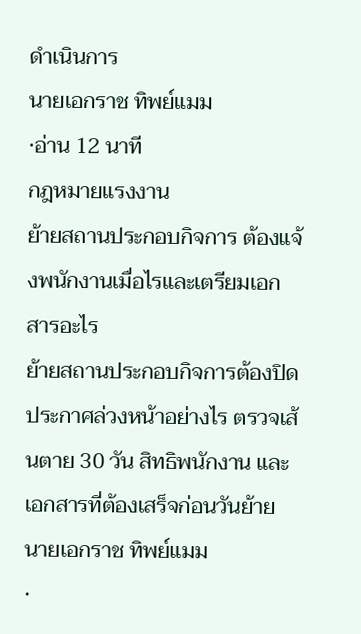ดำเนินการ
นายเอกราช ทิพย์แมม
·อ่าน 12 นาที
กฎหมายแรงงาน
ย้ายสถานประกอบกิจการ ต้องแจ้งพนักงานเมื่อไรและเตรียมเอกสารอะไร
ย้ายสถานประกอบกิจการต้องปิดประกาศล่วงหน้าอย่างไร ตรวจเส้นตาย 30 วัน สิทธิพนักงาน และเอกสารที่ต้องเสร็จก่อนวันย้าย
นายเอกราช ทิพย์แมม
·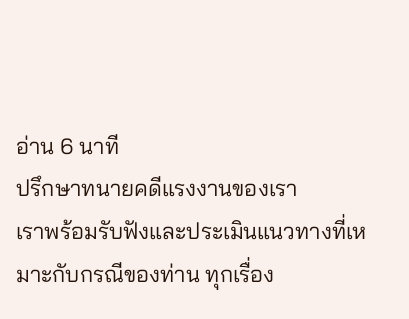อ่าน 6 นาที
ปรึกษาทนายคดีแรงงานของเรา
เราพร้อมรับฟังและประเมินแนวทางที่เหมาะกับกรณีของท่าน ทุกเรื่อง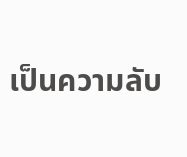เป็นความลับ